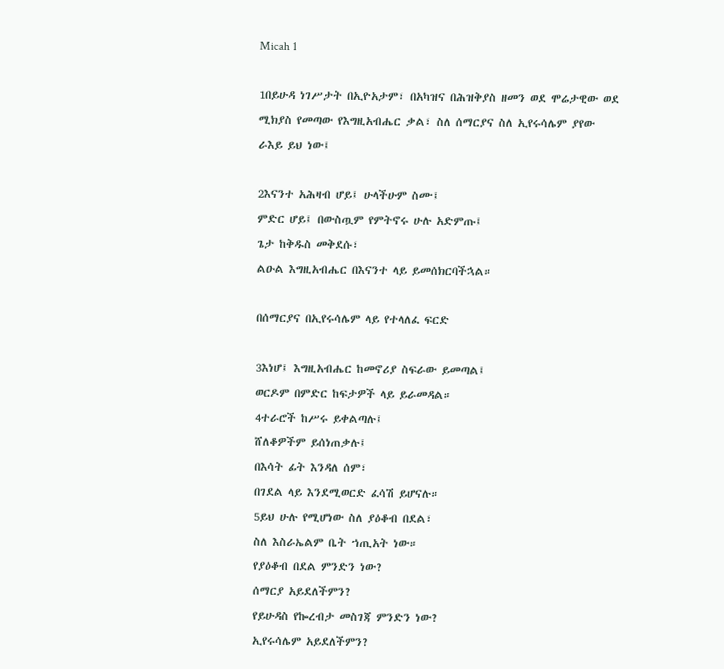Micah 1

1በይሁዳ ነገሥታት በኢዮአታም፣ በአካዝና በሕዝቅያስ ዘመን ወደ ሞሬታዊው ወደ ሚክያስ የመጣው የእግዚአብሔር ቃል፣ ስለ ሰማርያና ስለ ኢየሩሳሌም ያየው ራእይ ይህ ነው፤

2እናንተ አሕዛብ ሆይ፤ ሁላችሁም ስሙ፤
ምድር ሆይ፤ በውስጧም የምትኖሩ ሁሉ አድምጡ፤
ጌታ ከቅዱስ መቅደሱ፣
ልዑል እግዚአብሔር በእናንተ ላይ ይመሰክርባችኋል።

በሰማርያና በኢየሩሳሌም ላይ የተላለፈ ፍርድ

3እነሆ፤ እግዚአብሔር ከመኖሪያ ስፍራው ይመጣል፤
ወርዶም በምድር ከፍታዎች ላይ ይራመዳል።
4ተራሮች ከሥሩ ይቀልጣሉ፤
ሸለቆዎችም ይሰነጠቃሉ፤
በእሳት ፊት እንዳለ ሰም፣
በገደል ላይ እንደሚወርድ ፈሳሽ ይሆናሉ።
5ይህ ሁሉ የሚሆነው ስለ ያዕቆብ በደል፣
ስለ እስራኤልም ቤት ኀጢአት ነው።
የያዕቆብ በደል ምንድን ነው?
ሰማርያ አይደለችምን?
የይሁዳስ የኰረብታ መስገጃ ምንድን ነው?
ኢየሩሳሌም አይደለችምን?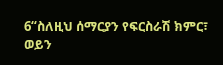6“ስለዚህ ሰማርያን የፍርስራሽ ክምር፣
ወይን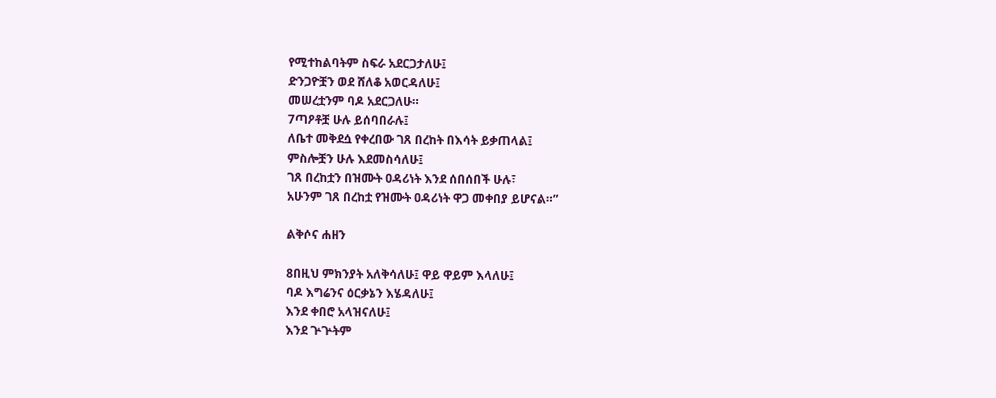የሚተከልባትም ስፍራ አደርጋታለሁ፤
ድንጋዮቿን ወደ ሸለቆ አወርዳለሁ፤
መሠረቷንም ባዶ አደርጋለሁ።
7ጣዖቶቿ ሁሉ ይሰባበራሉ፤
ለቤተ መቅደሷ የቀረበው ገጸ በረከት በእሳት ይቃጠላል፤
ምስሎቿን ሁሉ እደመስሳለሁ፤
ገጸ በረከቷን በዝሙት ዐዳሪነት እንደ ሰበሰበች ሁሉ፣
አሁንም ገጸ በረከቷ የዝሙት ዐዳሪነት ዋጋ መቀበያ ይሆናል።”

ልቅሶና ሐዘን

8በዚህ ምክንያት አለቅሳለሁ፤ ዋይ ዋይም እላለሁ፤
ባዶ እግሬንና ዕርቃኔን እሄዳለሁ፤
እንደ ቀበሮ አላዝናለሁ፤
እንደ ጕጕትም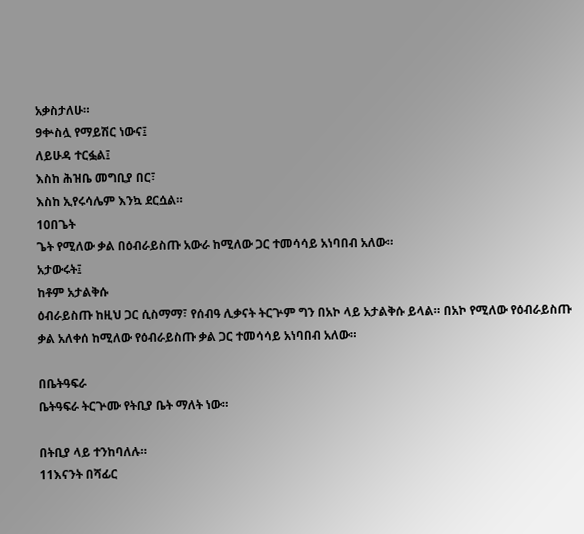አቃስታለሁ።
9ቍስሏ የማይሽር ነውና፤
ለይሁዳ ተርፏል፤
እስከ ሕዝቤ መግቢያ በር፣
እስከ ኢየሩሳሌም እንኳ ደርሷል።
10በጌት
ጌት የሚለው ቃል በዕብራይስጡ አውራ ከሚለው ጋር ተመሳሳይ አነባበብ አለው።
አታውሩት፤
ከቶም አታልቅሱ
ዕብራይስጡ ከዚህ ጋር ሲስማማ፣ የሰብዓ ሊቃናት ትርጕም ግን በአኮ ላይ አታልቅሱ ይላል። በአኮ የሚለው የዕብራይስጡ ቃል አለቀሰ ከሚለው የዕብራይስጡ ቃል ጋር ተመሳሳይ አነባበብ አለው።

በቤትዓፍራ
ቤትዓፍራ ትርጕሙ የትቢያ ቤት ማለት ነው።

በትቢያ ላይ ተንከባለሉ።
11እናንት በሻፊር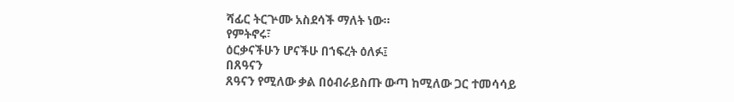ሻፊር ትርጕሙ አስደሳች ማለት ነው።
የምትኖሩ፣
ዕርቃናችሁን ሆናችሁ በኀፍረት ዕለፉ፤
በጸዓናን
ጸዓናን የሚለው ቃል በዕብራይስጡ ውጣ ከሚለው ጋር ተመሳሳይ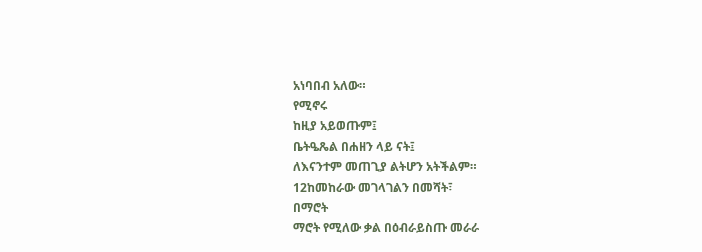አነባበብ አለው።
የሚኖሩ
ከዚያ አይወጡም፤
ቤትዔጼል በሐዘን ላይ ናት፤
ለእናንተም መጠጊያ ልትሆን አትችልም።
12ከመከራው መገላገልን በመሻት፣
በማሮት
ማሮት የሚለው ቃል በዕብራይስጡ መራራ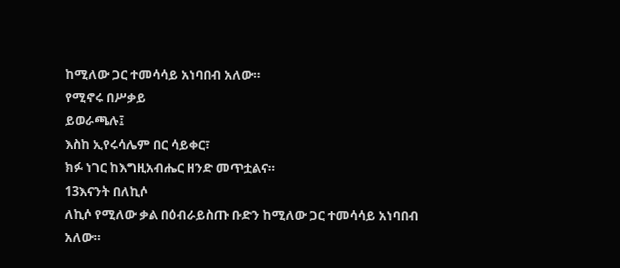ከሚለው ጋር ተመሳሳይ አነባበብ አለው።
የሚኖሩ በሥቃይ
ይወራጫሉ፤
እስከ ኢየሩሳሌም በር ሳይቀር፣
ክፉ ነገር ከእግዚአብሔር ዘንድ መጥቷልና።
13እናንት በለኪሶ
ለኪሶ የሚለው ቃል በዕብራይስጡ ቡድን ከሚለው ጋር ተመሳሳይ አነባበብ አለው።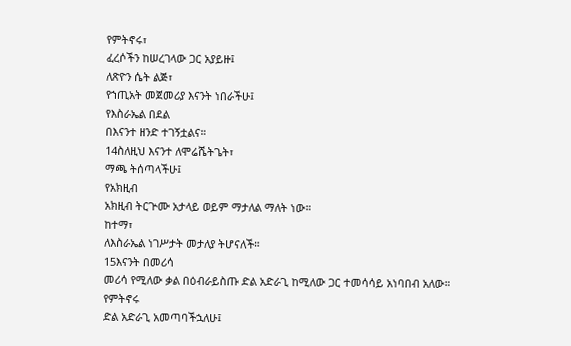የምትኖሩ፣
ፈረሶችን ከሠረገላው ጋር አያይዙ፤
ለጽዮን ሴት ልጅ፣
የኀጢአት መጀመሪያ እናንት ነበራችሁ፤
የእስራኤል በደል
በእናንተ ዘንድ ተገኝቷልና።
14ስለዚህ እናንተ ለሞሬሼትጌት፣
ማጫ ትሰጣላችሁ፤
የአክዚብ
አክዚብ ትርጕሙ አታላይ ወይም ማታለል ማለት ነው።
ከተማ፣
ለእስራኤል ነገሥታት መታለያ ትሆናለች።
15እናንት በመሪሳ
መሪሳ የሚለው ቃል በዕብራይስጡ ድል አድራጊ ከሚለው ጋር ተመሳሳይ አነባበብ አለው።
የምትኖሩ
ድል አድራጊ አመጣባችኋለሁ፤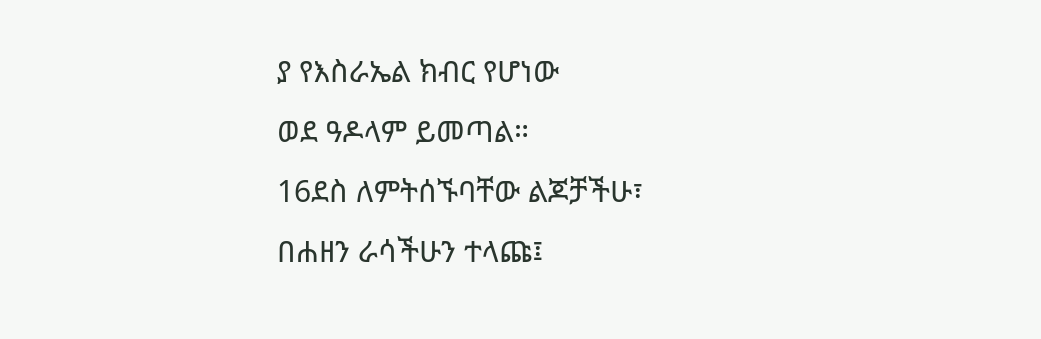ያ የእስራኤል ክብር የሆነው
ወደ ዓዶላም ይመጣል።
16ደስ ለምትሰኙባቸው ልጆቻችሁ፣
በሐዘን ራሳችሁን ተላጩ፤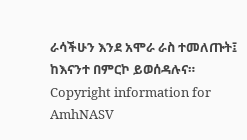ራሳችሁን እንደ አሞራ ራስ ተመለጡት፤
ከእናንተ በምርኮ ይወሰዳሉና።
Copyright information for AmhNASV